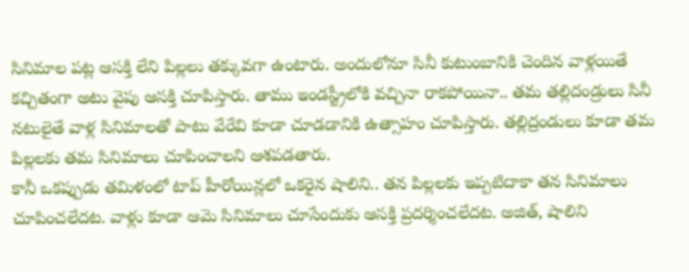సినిమాల పట్ల ఆసక్తి లేని పిల్లలు తక్కువగా ఉంటారు. అందులోనూ సినీ కుటుంబానికి చెందిన వాళ్లయితే కచ్చితంగా అటు వైపు ఆసక్తి చూపిస్తారు. తాము ఇండస్ట్రీలోకి వచ్చినా రాకపోయినా.. తమ తల్లిదండ్రులు సినీ నటులైతే వాళ్ల సినిమాలతో పాటు వేరేవి కూడా చూడడానికి ఉత్సాహం చూపిస్తారు. తల్లిద్రండులు కూడా తమ పిల్లలకు తమ సినిమాలు చూపించాలని ఆశపడతారు.
కానీ ఒకప్పుడు తమిళంలో టాప్ హీరోయిన్లలో ఒకరైన షాలిని.. తన పిల్లలకు ఇప్పటిదాకా తన సినిమాలు చూపించలేదట. వాళ్లు కూడా ఆమె సినిమాలు చూసేందుకు ఆసక్తి ప్రదర్శించలేదట. అజిత్, షాలిని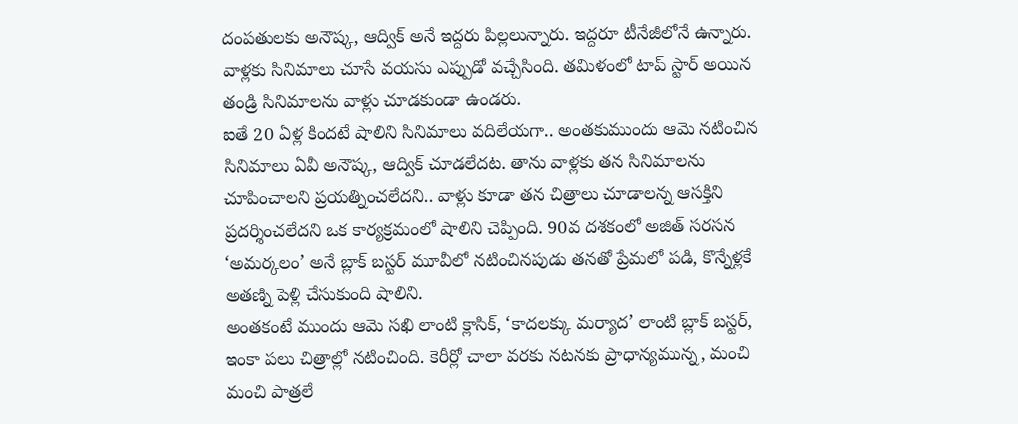దంపతులకు అనౌష్క, ఆద్విక్ అనే ఇద్దరు పిల్లలున్నారు. ఇద్దరూ టీనేజీలోనే ఉన్నారు. వాళ్లకు సినిమాలు చూసే వయసు ఎప్పుడో వచ్చేసింది. తమిళంలో టాప్ స్టార్ అయిన తండ్రి సినిమాలను వాళ్లు చూడకుండా ఉండరు.
ఐతే 20 ఏళ్ల కిందటే షాలిని సినిమాలు వదిలేయగా.. అంతకుముందు ఆమె నటించిన సినిమాలు ఏవీ అనౌష్క, ఆద్విక్ చూడలేదట. తాను వాళ్లకు తన సినిమాలను చూపించాలని ప్రయత్నించలేదని.. వాళ్లు కూడా తన చిత్రాలు చూడాలన్న ఆసక్తిని ప్రదర్శించలేదని ఒక కార్యక్రమంలో షాలిని చెప్పింది. 90వ దశకంలో అజిత్ సరసన ‘అమర్కలం’ అనే బ్లాక్ బస్టర్ మూవీలో నటించినపుడు తనతో ప్రేమలో పడి, కొన్నేళ్లకే అతణ్ని పెళ్లి చేసుకుంది షాలిని.
అంతకంటే ముందు ఆమె సఖి లాంటి క్లాసిక్, ‘కాదలక్కు మర్యాద’ లాంటి బ్లాక్ బస్టర్, ఇంకా పలు చిత్రాల్లో నటించింది. కెరీర్లో చాలా వరకు నటనకు ప్రాధాన్యమున్న, మంచి మంచి పాత్రలే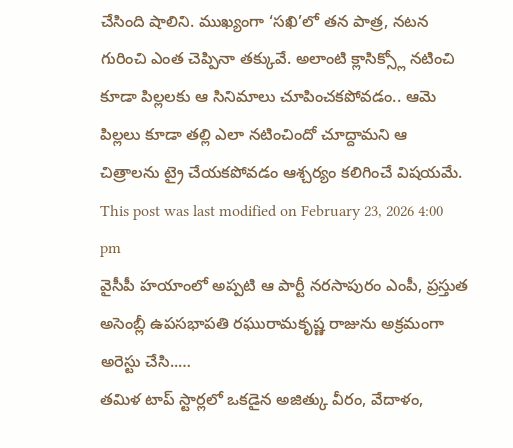చేసింది షాలిని. ముఖ్యంగా ‘సఖి’లో తన పాత్ర, నటన గురించి ఎంత చెప్పినా తక్కువే. అలాంటి క్లాసిక్స్లో నటించి కూడా పిల్లలకు ఆ సినిమాలు చూపించకపోవడం.. ఆమె పిల్లలు కూడా తల్లి ఎలా నటించిందో చూద్దామని ఆ చిత్రాలను ట్రై చేయకపోవడం ఆశ్చర్యం కలిగించే విషయమే.
This post was last modified on February 23, 2026 4:00 pm
వైసీపీ హయాంలో అప్పటి ఆ పార్టీ నరసాపురం ఎంపీ, ప్రస్తుత అసెంబ్లీ ఉపసభాపతి రఘురామకృష్ణ రాజును అక్రమంగా అరెస్టు చేసి..…
తమిళ టాప్ స్టార్లలో ఒకడైన అజిత్కు వీరం, వేదాళం,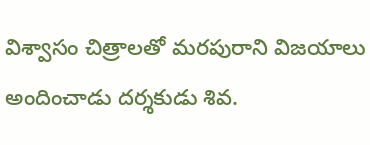విశ్వాసం చిత్రాలతో మరపురాని విజయాలు అందించాడు దర్శకుడు శివ.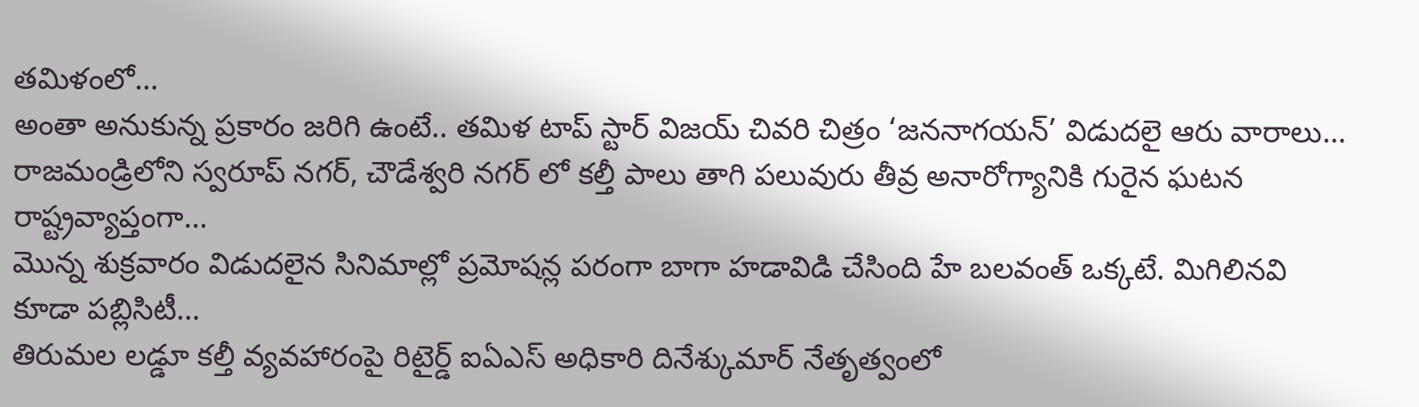తమిళంలో…
అంతా అనుకున్న ప్రకారం జరిగి ఉంటే.. తమిళ టాప్ స్టార్ విజయ్ చివరి చిత్రం ‘జననాగయన్’ విడుదలై ఆరు వారాలు…
రాజమండ్రిలోని స్వరూప్ నగర్, చౌడేశ్వరి నగర్ లో కల్తీ పాలు తాగి పలువురు తీవ్ర అనారోగ్యానికి గురైన ఘటన రాష్ట్రవ్యాప్తంగా…
మొన్న శుక్రవారం విడుదలైన సినిమాల్లో ప్రమోషన్ల పరంగా బాగా హడావిడి చేసింది హే బలవంత్ ఒక్కటే. మిగిలినవి కూడా పబ్లిసిటీ…
తిరుమల లడ్డూ కల్తీ వ్యవహారంపై రిటైర్డ్ ఐఏఎస్ అధికారి దినేశ్కుమార్ నేతృత్వంలో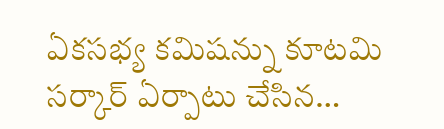ఏకసభ్య కమిషన్ను కూటమి సర్కార్ ఏర్పాటు చేసిన…